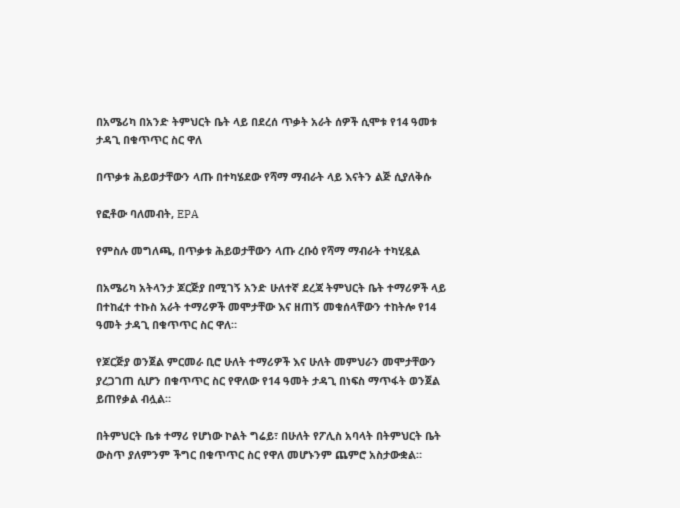በአሜሪካ በአንድ ትምህርት ቤት ላይ በደረሰ ጥቃት አራት ሰዎች ሲሞቱ የ14 ዓመቱ ታዳጊ በቁጥጥር ስር ዋለ

በጥቃቱ ሕይወታቸውን ላጡ በተካሄደው የሻማ ማብራት ላይ እናትን ልጅ ሲያለቅሱ

የፎቶው ባለመብት, EPA

የምስሉ መግለጫ, በጥቃቱ ሕይወታቸውን ላጡ ረቡዕ የሻማ ማብራት ተካሂዷል

በአሜሪካ አትላንታ ጆርጅያ በሚገኝ አንድ ሁለተኛ ደረጃ ትምህርት ቤት ተማሪዎች ላይ በተከፈተ ተኩስ አራት ተማሪዎች መሞታቸው እና ዘጠኝ መቁሰላቸውን ተከትሎ የ14 ዓመት ታዳጊ በቁጥጥር ስር ዋለ።

የጆርጅያ ወንጀል ምርመራ ቢሮ ሁለት ተማሪዎች እና ሁለት መምህራን መሞታቸውን ያረጋገጠ ሲሆን በቁጥጥር ስር የዋለው የ14 ዓመት ታዳጊ በነፍስ ማጥፋት ወንጀል ይጠየቃል ብሏል።

በትምህርት ቤቱ ተማሪ የሆነው ኮልት ግሬይ፣ በሁለት የፖሊስ አባላት በትምህርት ቤት ውስጥ ያለምንም ችግር በቁጥጥር ስር የዋለ መሆኑንም ጨምሮ አስታውቋል።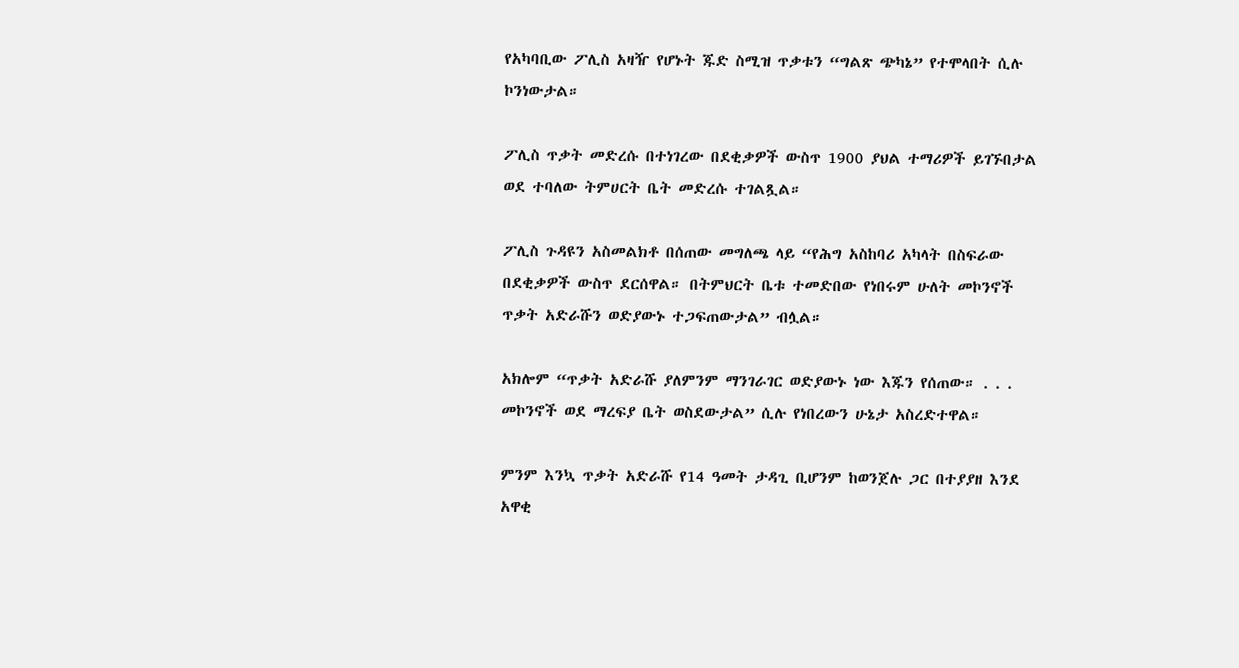የአካባቢው ፖሊስ አዛዥ የሆኑት ጁድ ስሚዝ ጥቃቱን “ግልጽ ጭካኔ” የተሞላበት ሲሉ ኮንነውታል።

ፖሊስ ጥቃት መድረሱ በተነገረው በደቂቃዎች ውስጥ 1900 ያህል ተማሪዎች ይገኙበታል ወደ ተባለው ትምሀርት ቤት መድረሱ ተገልጿል።

ፖሊስ ጉዳዩን አስመልክቶ በሰጠው መግለጫ ላይ “የሕግ አስከባሪ አካላት በስፍራው በደቂቃዎች ውስጥ ደርሰዋል። በትምህርት ቤቱ ተመድበው የነበሩም ሁለት መኮንኖች ጥቃት አድራሹን ወድያውኑ ተጋፍጠውታል” ብሏል።

አክሎም “ጥቃት አድራሹ ያለምንም ማንገራገር ወድያውኑ ነው እጁን የሰጠው። . . . መኮንኖች ወደ ማረፍያ ቤት ወስደውታል” ሲሉ የነበረውን ሁኔታ አስረድተዋል።

ምንም እንኳ ጥቃት አድራሹ የ14 ዓመት ታዳጊ ቢሆንም ከወንጀሉ ጋር በተያያዘ እንደ አዋቂ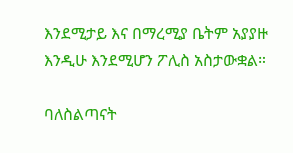እንደሚታይ እና በማረሚያ ቤትም አያያዙ እንዲሁ እንደሚሆን ፖሊስ አስታውቋል።

ባለስልጣናት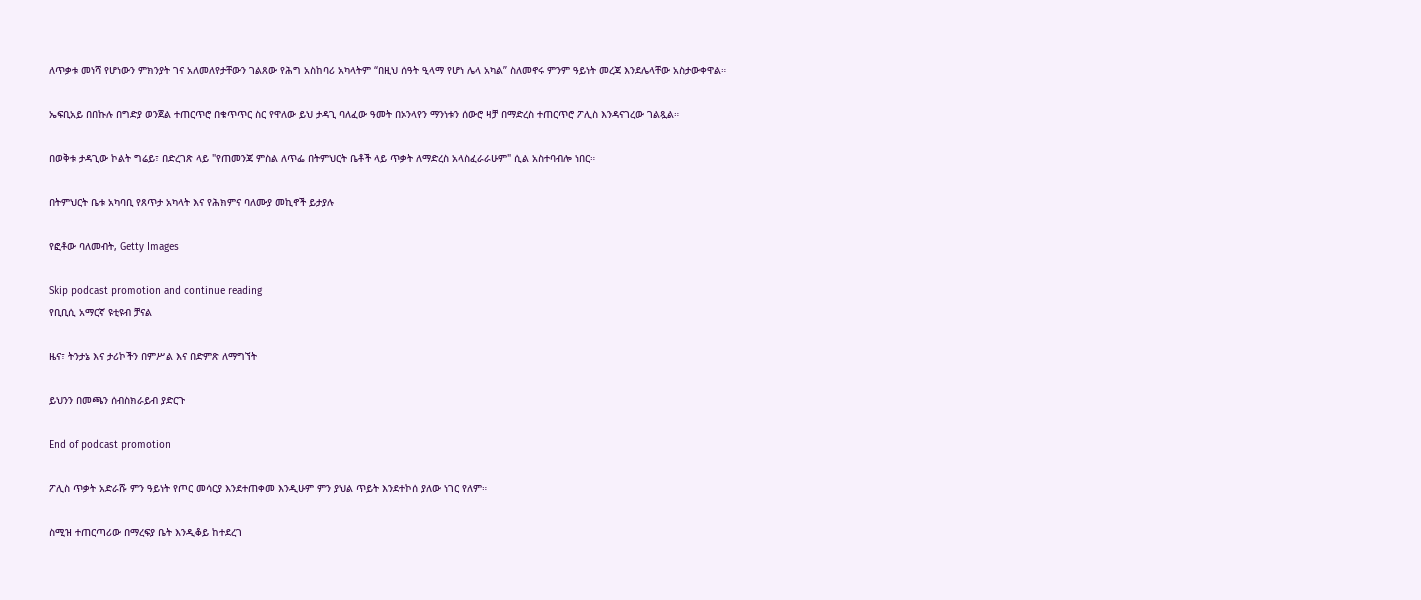ለጥቃቱ መነሻ የሆነውን ምክንያት ገና አለመለየታቸውን ገልጸው የሕግ አስከባሪ አካላትም “በዚህ ሰዓት ዒላማ የሆነ ሌላ አካል” ስለመኖሩ ምንም ዓይነት መረጃ እንደሌላቸው አስታውቀዋል።

ኤፍቢአይ በበኩሉ በግድያ ወንጀል ተጠርጥሮ በቁጥጥር ስር የዋለው ይህ ታዳጊ ባለፈው ዓመት በኦንላየን ማንነቱን ሰውሮ ዛቻ በማድረስ ተጠርጥሮ ፖሊስ እንዳናገረው ገልጿል።

በወቅቱ ታዳጊው ኮልት ግሬይ፣ በድረገጽ ላይ "የጠመንጃ ምስል ለጥፌ በትምህርት ቤቶች ላይ ጥቃት ለማድረስ አላስፈራራሁም" ሲል አስተባብሎ ነበር።

በትምህርት ቤቱ አካባቢ የጸጥታ አካላት እና የሕክምና ባለሙያ መኪኖች ይታያሉ

የፎቶው ባለመብት, Getty Images

Skip podcast promotion and continue reading
የቢቢሲ አማርኛ ዩቲዩብ ቻናል

ዜና፣ ትንታኔ እና ታሪኮችን በምሥል እና በድምጽ ለማግኘት

ይህንን በመጫን ሰብስክራይብ ያድርጉ

End of podcast promotion

ፖሊስ ጥቃት አድራሹ ምን ዓይነት የጦር መሳርያ እንደተጠቀመ እንዲሁም ምን ያህል ጥይት እንደተኮሰ ያለው ነገር የለም።

ስሚዝ ተጠርጣሪው በማረፍያ ቤት እንዲቆይ ከተደረገ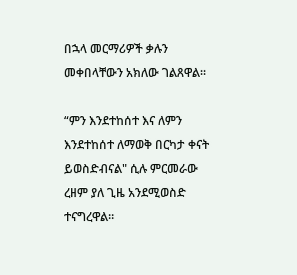በኋላ መርማሪዎች ቃሉን መቀበላቸውን አክለው ገልጸዋል።

“ምን እንደተከሰተ እና ለምን እንደተከሰተ ለማወቅ በርካታ ቀናት ይወስድብናል" ሲሉ ምርመራው ረዘም ያለ ጊዜ አንደሚወስድ ተናግረዋል።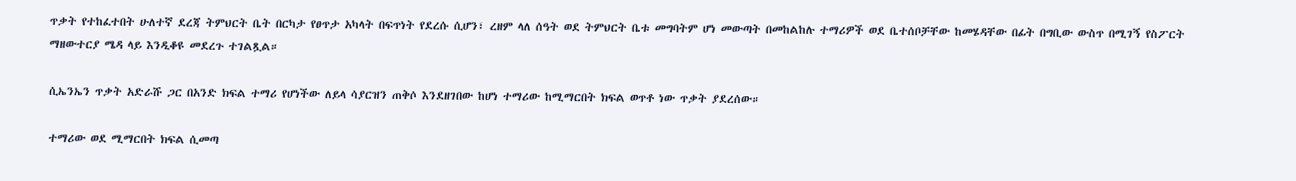ጥቃት የተከፈተበት ሁለተኛ ደረጃ ትምህርት ቤት በርካታ የፀጥታ አካላት በፍጥነት የደረሱ ሲሆን፣ ረዘም ላለ ሰዓት ወደ ትምህርት ቤቱ መግባትም ሆነ መውጣት በመከልከሉ ተማሪዎች ወደ ቤተሰቦቻቸው ከመሄዳቸው በፊት በግቢው ውስጥ በሚገኝ የስፖርት ማዘውተርያ ሜዳ ላይ እንዲቆዩ መደረጉ ተገልጿል።

ሲኤንኤን ጥቃት አድራሹ ጋር በአንድ ክፍል ተማሪ የሆነችው ለይላ ሳያርዝን ጠቅሶ እንደዘገበው ከሆነ ተማሪው ከሚማርበት ክፍል ወጥቶ ነው ጥቃት ያደረሰው።

ተማሪው ወደ ሚማርበት ክፍል ሲመጣ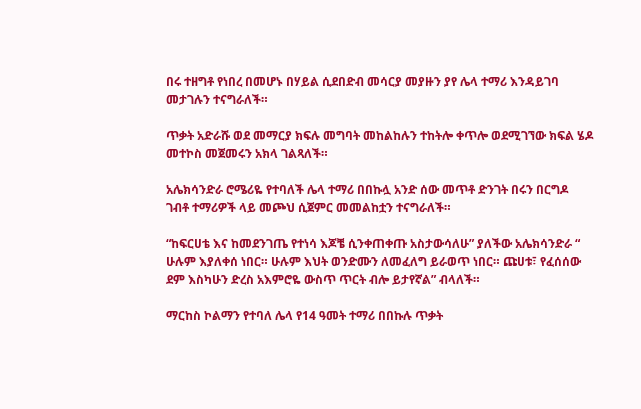በሩ ተዘግቶ የነበረ በመሆኑ በሃይል ሲደበድብ መሳርያ መያዙን ያየ ሌላ ተማሪ እንዳይገባ መታገሉን ተናግራለች።

ጥቃት አድራሹ ወደ መማርያ ክፍሉ መግባት መከልከሉን ተከትሎ ቀጥሎ ወደሚገኘው ክፍል ሄዶ መተኮስ መጀመሩን አክላ ገልጻለች።

አሌክሳንድራ ሮሜሪዬ የተባለች ሌላ ተማሪ በበኩሏ አንድ ሰው መጥቶ ድንገት በሩን በርግዶ ገብቶ ተማሪዎች ላይ መጮህ ሲጀምር መመልከቷን ተናግራለች።

“ከፍርሀቴ እና ከመደንገጤ የተነሳ እጆቼ ሲንቀጠቀጡ አስታውሳለሁ” ያለችው አሌክሳንድራ “ ሁሉም እያለቀሰ ነበር። ሁሉም እህት ወንድሙን ለመፈለግ ይራወጥ ነበር። ጩሀቱ፣ የፈሰሰው ደም እስካሁን ድረስ አእምሮዬ ውስጥ ጥርት ብሎ ይታየኛል” ብላለች።

ማርከስ ኮልማን የተባለ ሌላ የ14 ዓመት ተማሪ በበኩሉ ጥቃት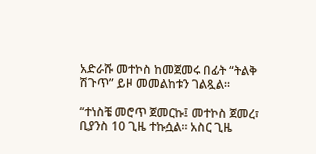አድራሹ መተኮስ ከመጀመሩ በፊት “ትልቅ ሽጉጥ” ይዞ መመልከቱን ገልጿል።

“ተነስቼ መሮጥ ጀመርኩ፤ መተኮስ ጀመረ፣ ቢያንስ 10 ጊዜ ተኩሷል። አስር ጊዜ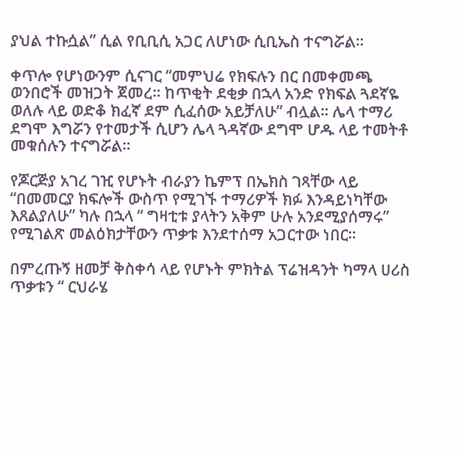ያህል ተኩሷል” ሲል የቢቢሲ አጋር ለሆነው ሲቢኤስ ተናግሯል።

ቀጥሎ የሆነውንም ሲናገር “መምህሬ የክፍሉን በር በመቀመጫ ወንበሮች መዝጋት ጀመረ። ከጥቂት ደቂቃ በኋላ አንድ የክፍል ጓደኛዬ ወለሉ ላይ ወድቆ ክፈኛ ደም ሲፈሰው አይቻለሁ” ብሏል። ሌላ ተማሪ ደግሞ እግሯን የተመታች ሲሆን ሌላ ጓዳኛው ደግሞ ሆዱ ላይ ተመትቶ መቁሰሉን ተናግሯል።

የጆርጅያ አገረ ገዢ የሆኑት ብራያን ኬምፕ በኤክስ ገጻቸው ላይ “በመመርያ ክፍሎች ውስጥ የሚገኙ ተማሪዎች ክፉ እንዳይነካቸው እጸልያለሁ” ካሉ በኋላ “ ግዛቲቱ ያላትን አቅም ሁሉ አንደሚያሰማሩ” የሚገልጽ መልዕክታቸውን ጥቃቱ እንደተሰማ አጋርተው ነበር።

በምረጡኝ ዘመቻ ቅስቀሳ ላይ የሆኑት ምክትል ፕሬዝዳንት ካማላ ሀሪስ ጥቃቱን “ ርህራሄ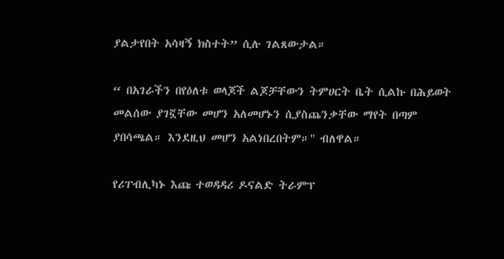ያልታየበት አሳዛኝ ክስተት” ሲሉ ገልጸውታል።

“ በአገራችን በየዕለቱ ወላጆች ልጆቻቸውን ትምሀርት ቤት ሲልኩ በሕይወት መልሰው ያገኟቸው መሆን አለመሆኑን ሲያስጨንቃቸው ማየት በጣም ያበሳጫል። እንደዚህ መሆን አልነበረበትም።" ብለዋል።

የሪፐብሊካኑ እጩ ተወዳዳሪ ዶናልድ ትራምፕ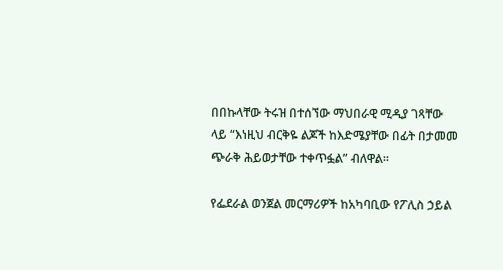በበኩላቸው ትሩዝ በተሰኘው ማህበራዊ ሚዲያ ገጻቸው ላይ “እነዚህ ብርቅዬ ልጆች ከእድሜያቸው በፊት በታመመ ጭራቅ ሕይወታቸው ተቀጥፏል” ብለዋል።

የፌደራል ወንጀል መርማሪዎች ከአካባቢው የፖሊስ ኃይል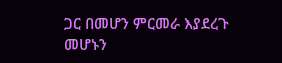ጋር በመሆን ምርመራ እያደረጉ መሆኑን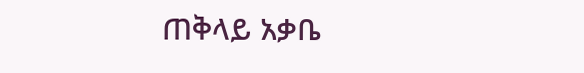ጠቅላይ አቃቤ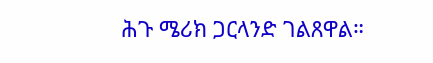ሕጉ ሜሪክ ጋርላንድ ገልጸዋል።